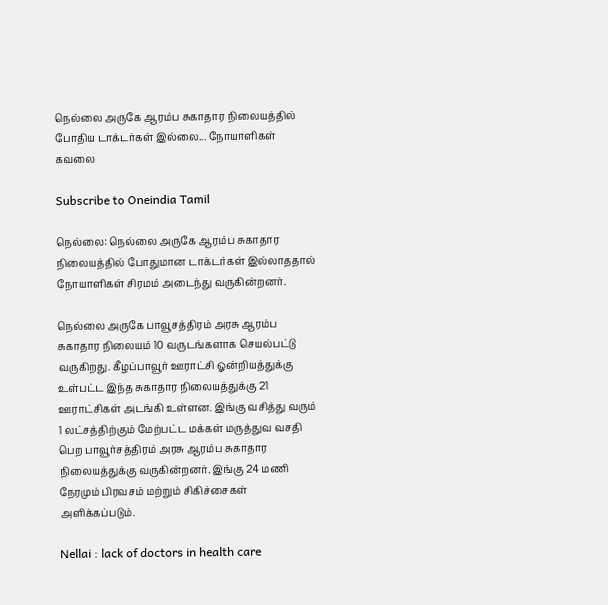நெல்லை அருகே ஆரம்ப சுகாதார நிலையத்தில் போதிய டாக்டர்கள் இல்லை... நோயாளிகள் கவலை

Subscribe to Oneindia Tamil

நெல்லை: நெல்லை அருகே ஆரம்ப சுகாதார நிலையத்தில் போதுமான டாக்டர்கள் இல்லாததால் நோயாளிகள் சிரமம் அடைந்து வருகின்றனர்.

நெல்லை அருகே பாவூசத்திரம் அரசு ஆரம்ப சுகாதார நிலையம் 10 வருடங்களாக செயல்பட்டு வருகிறது. கீழப்பாவூர் ஊராட்சி ஓன்றியத்துக்கு உள்பட்ட இந்த சுகாதார நிலையத்துக்கு 21 ஊராட்சிகள் அடங்கி உள்ளன. இங்கு வசித்து வரும் 1 லட்சத்திற்கும் மேற்பட்ட மக்கள் மருத்துவ வசதி பெற பாவூர்சத்திரம் அரசு ஆரம்ப சுகாதார நிலையத்துக்கு வருகின்றனர். இங்கு 24 மணி நேரமும் பிரவசம் மற்றும் சிகிச்சைகள் அளிக்கப்படும்.

Nellai : lack of doctors in health care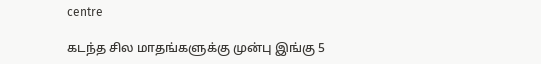centre

கடந்த சில மாதங்களுக்கு முன்பு இங்கு 5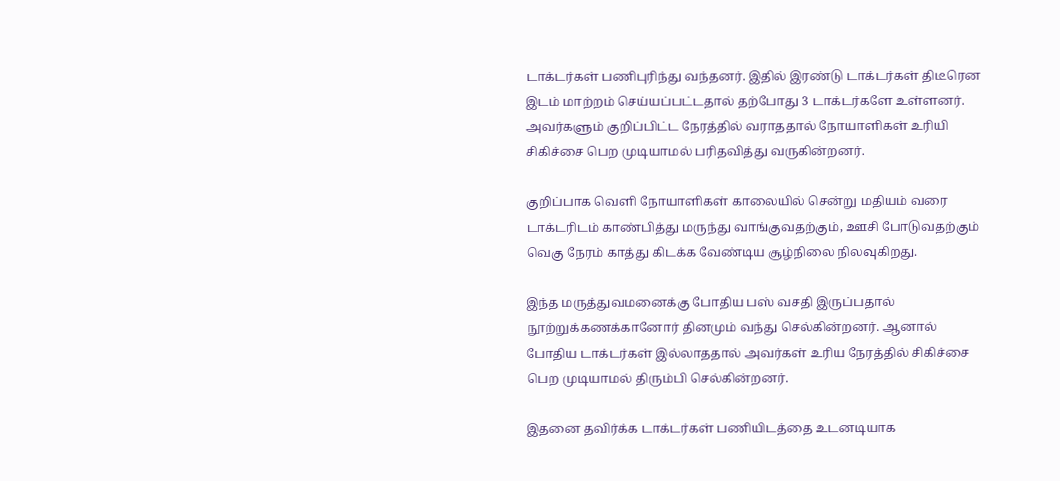டாக்டர்கள் பணிபுரிந்து வந்தனர். இதில் இரண்டு டாக்டர்கள் திடீரென இடம் மாற்றம் செய்யப்பட்டதால் தற்போது 3 டாக்டர்களே உள்ளனர். அவர்களும் குறிப்பிட்ட நேரத்தில் வராததால் நோயாளிகள் உரியி சிகிச்சை பெற முடியாமல் பரிதவித்து வருகின்றனர்.

குறிப்பாக வெளி நோயாளிகள் காலையில் சென்று மதியம் வரை டாக்டரிடம் காண்பித்து மருந்து வாங்குவதற்கும், ஊசி போடுவதற்கும் வெகு நேரம் காத்து கிடக்க வேண்டிய சூழ்நிலை நிலவுகிறது.

இந்த மருத்துவமனைக்கு போதிய பஸ் வசதி இருப்பதால் நூற்றுக்கணக்கானோர் தினமும் வந்து செல்கின்றனர். ஆனால் போதிய டாக்டர்கள் இல்லாததால் அவர்கள் உரிய நேரத்தில் சிகிச்சை பெற முடியாமல் திரும்பி செல்கின்றனர்.

இதனை தவிர்க்க டாக்டர்கள் பணியிடத்தை உடனடியாக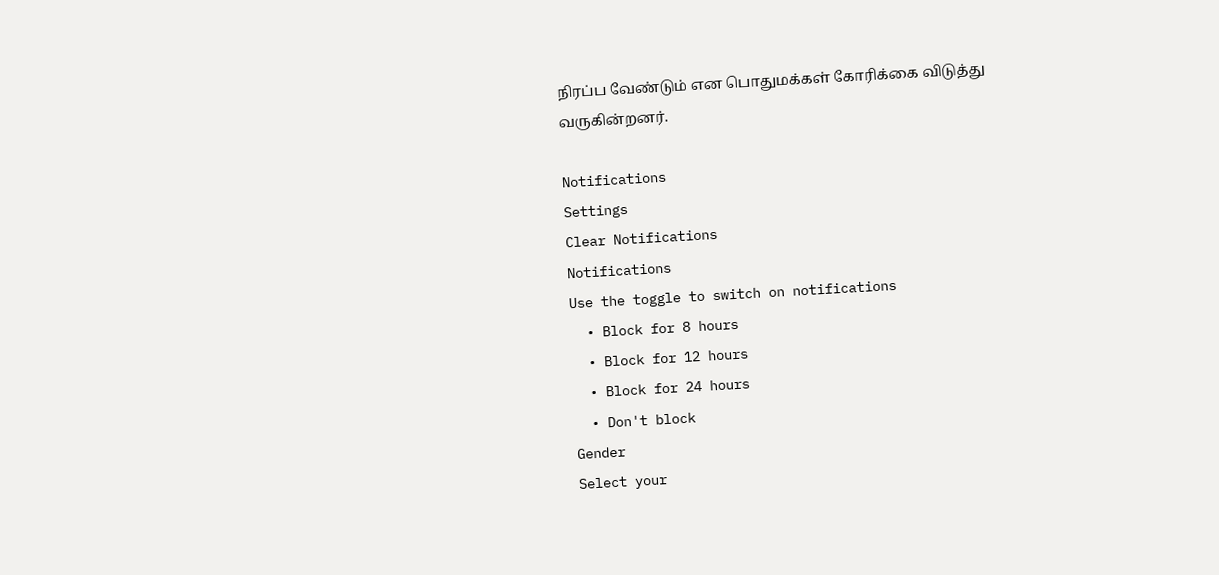நிரப்ப வேண்டும் என பொதுமக்கள் கோரிக்கை விடுத்து வருகின்றனர்.

Notifications
Settings
Clear Notifications
Notifications
Use the toggle to switch on notifications
  • Block for 8 hours
  • Block for 12 hours
  • Block for 24 hours
  • Don't block
Gender
Select your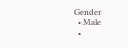Gender
  • Male
  •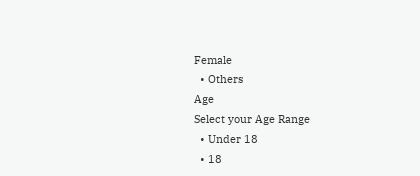Female
  • Others
Age
Select your Age Range
  • Under 18
  • 18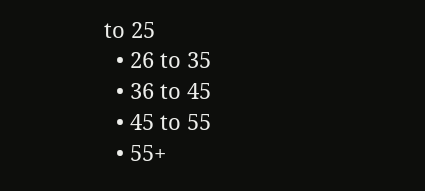to 25
  • 26 to 35
  • 36 to 45
  • 45 to 55
  • 55+